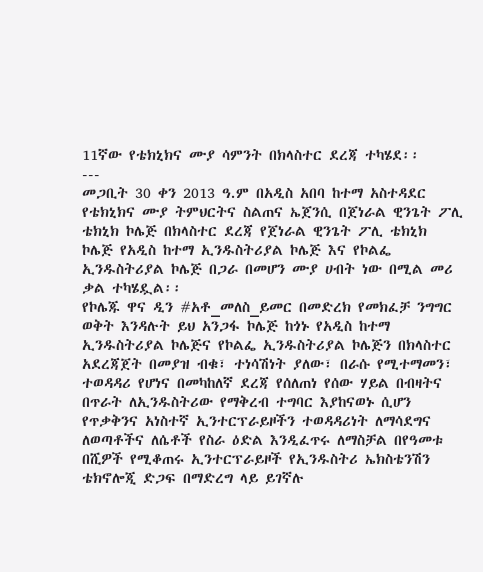11ኛው የቴክኒክና ሙያ ሳምንት በክላስተር ደረጃ ተካሄደ፡፡
---
መጋቢት 30 ቀን 2013 ዓ.ም በአዲስ አበባ ከተማ አስተዳደር የቴክኒክና ሙያ ትምህርትና ስልጠና ኤጀንሲ በጀነራል ዊንጌት ፖሊ ቴክኒክ ኮሌጅ በክላስተር ደረጃ የጀነራል ዊንጌት ፖሊ ቴክኒክ ኮሌጅ የአዲስ ከተማ ኢንዱስትሪያል ኮሌጅ እና የኮልፌ ኢንዱስትሪያል ኮሌጅ በጋራ በመሆን ሙያ ሀብት ነው በሚል መሪ ቃል ተካሄዷል፡፡
የኮሌጁ ዋና ዲን #አቶ_መለስ_ይመር በመድረክ የመክፈቻ ንግግር ወቅት እንዳሉት ይህ አንጋፋ ኮሌጅ ከጎኑ የአዲስ ከተማ ኢንዱስትሪያል ኮሌጅና የኮልፌ ኢንዱስትሪያል ኮሌጅን በክላስተር አደረጃጀት በመያዝ ብቁ፣ ተነሳሽነት ያለው፣ በራሱ የሚተማመን፣ ተወዳዳሪ የሆነና በመካከለኛ ደረጃ የሰለጠነ የሰው ሃይል በብዛትና በጥራት ለኢንዱስትሪው የማቅረብ ተግባር እያከናወኑ ሲሆን የጥቃቅንና አነስተኛ ኢንተርፕራይዞችን ተወዳዳሪነት ለማሳደግና ለወጣቶችና ለሴቶች የስራ ዕድል እንዲፈጥሩ ለማስቻል በየዓመቱ በሺዎች የሚቆጠሩ ኢንተርፕራይዞች የኢንዱስትሪ ኤክስቴንሽን ቴክኖሎጂ ድጋፍ በማድረግ ላይ ይገኛሉ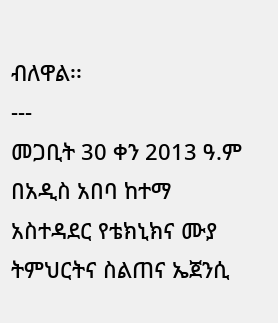ብለዋል፡፡
---
መጋቢት 30 ቀን 2013 ዓ.ም በአዲስ አበባ ከተማ አስተዳደር የቴክኒክና ሙያ ትምህርትና ስልጠና ኤጀንሲ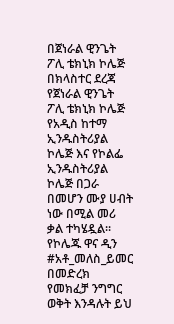በጀነራል ዊንጌት ፖሊ ቴክኒክ ኮሌጅ በክላስተር ደረጃ የጀነራል ዊንጌት ፖሊ ቴክኒክ ኮሌጅ የአዲስ ከተማ ኢንዱስትሪያል ኮሌጅ እና የኮልፌ ኢንዱስትሪያል ኮሌጅ በጋራ በመሆን ሙያ ሀብት ነው በሚል መሪ ቃል ተካሄዷል፡፡
የኮሌጁ ዋና ዲን #አቶ_መለስ_ይመር በመድረክ የመክፈቻ ንግግር ወቅት እንዳሉት ይህ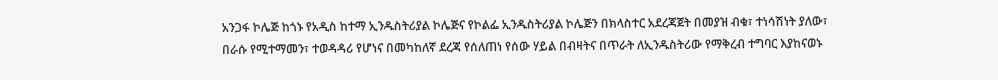አንጋፋ ኮሌጅ ከጎኑ የአዲስ ከተማ ኢንዱስትሪያል ኮሌጅና የኮልፌ ኢንዱስትሪያል ኮሌጅን በክላስተር አደረጃጀት በመያዝ ብቁ፣ ተነሳሽነት ያለው፣ በራሱ የሚተማመን፣ ተወዳዳሪ የሆነና በመካከለኛ ደረጃ የሰለጠነ የሰው ሃይል በብዛትና በጥራት ለኢንዱስትሪው የማቅረብ ተግባር እያከናወኑ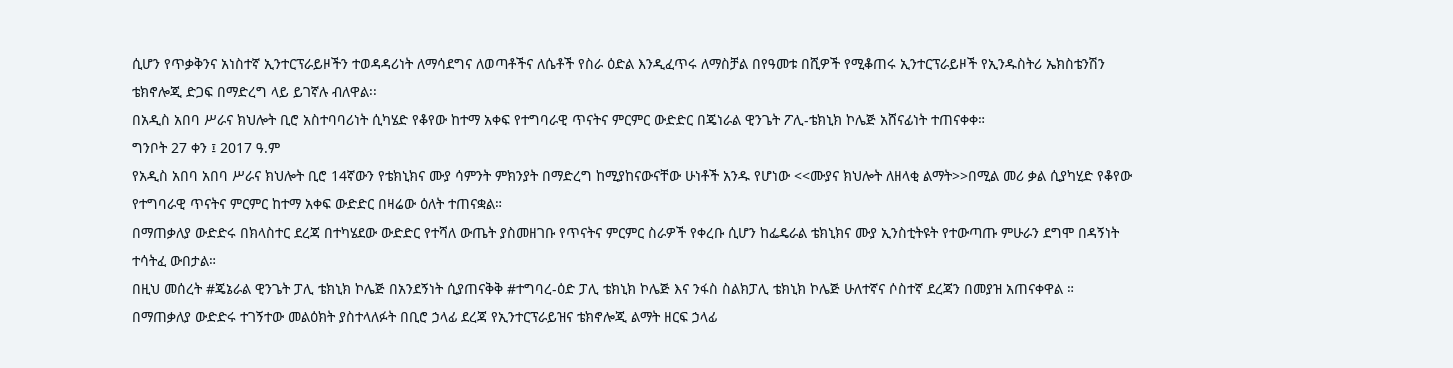ሲሆን የጥቃቅንና አነስተኛ ኢንተርፕራይዞችን ተወዳዳሪነት ለማሳደግና ለወጣቶችና ለሴቶች የስራ ዕድል እንዲፈጥሩ ለማስቻል በየዓመቱ በሺዎች የሚቆጠሩ ኢንተርፕራይዞች የኢንዱስትሪ ኤክስቴንሽን ቴክኖሎጂ ድጋፍ በማድረግ ላይ ይገኛሉ ብለዋል፡፡
በአዲስ አበባ ሥራና ክህሎት ቢሮ አስተባባሪነት ሲካሄድ የቆየው ከተማ አቀፍ የተግባራዊ ጥናትና ምርምር ውድድር በጄነራል ዊንጌት ፖሊ-ቴክኒክ ኮሌጅ አሸናፊነት ተጠናቀቀ።
ግንቦት 27 ቀን ፤ 2017 ዓ.ም
የአዲስ አበባ አበባ ሥራና ክህሎት ቢሮ 14ኛውን የቴክኒክና ሙያ ሳምንት ምክንያት በማድረግ ከሚያከናውናቸው ሁነቶች አንዱ የሆነው <<ሙያና ክህሎት ለዘላቂ ልማት>>በሚል መሪ ቃል ሲያካሂድ የቆየው የተግባራዊ ጥናትና ምርምር ከተማ አቀፍ ውድድር በዛሬው ዕለት ተጠናቋል።
በማጠቃለያ ውድድሩ በክላስተር ደረጃ በተካሄደው ውድድር የተሻለ ውጤት ያስመዘገቡ የጥናትና ምርምር ስራዎች የቀረቡ ሲሆን ከፌዴራል ቴክኒክና ሙያ ኢንስቲትዩት የተውጣጡ ምሁራን ደግሞ በዳኝነት ተሳትፈ ውበታል።
በዚህ መሰረት #ጄኔራል ዊንጌት ፓሊ ቴክኒክ ኮሌጅ በአንደኝነት ሲያጠናቅቅ #ተግባረ-ዕድ ፓሊ ቴክኒክ ኮሌጅ እና ንፋስ ስልክፓሊ ቴክኒክ ኮሌጅ ሁለተኛና ሶስተኛ ደረጃን በመያዝ አጠናቀዋል ።
በማጠቃለያ ውድድሩ ተገኝተው መልዕክት ያስተላለፉት በቢሮ ኃላፊ ደረጃ የኢንተርፕራይዝና ቴክኖሎጂ ልማት ዘርፍ ኃላፊ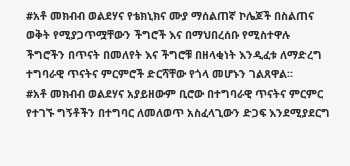#አቶ መክብብ ወልደሃና የቴክኒክና ሙያ ማሰልጠኛ ኮሌጆች በስልጠና ወቅት የሚያጋጥሟቸውን ችግሮች እና በማህበረሰቡ የሚስተዋሉ ችግሮችን በጥናት በመለየት እና ችግሮቹ በዘላቂነት እንዲፈቱ ለማድረግ ተግባራዊ ጥናትና ምርምሮች ድርሻቸው የጎላ መሆኑን ገልጸዋል።
#አቶ መክብብ ወልደሃና አያይዘውም ቢሮው በተግባራዊ ጥናትና ምርምር የተገኙ ግኝቶችን በተግባር ለመለወጥ አስፈላጊውን ድጋፍ እንደሚያደርግ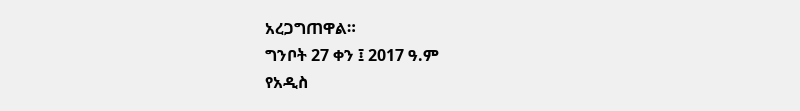አረጋግጠዋል።
ግንቦት 27 ቀን ፤ 2017 ዓ.ም
የአዲስ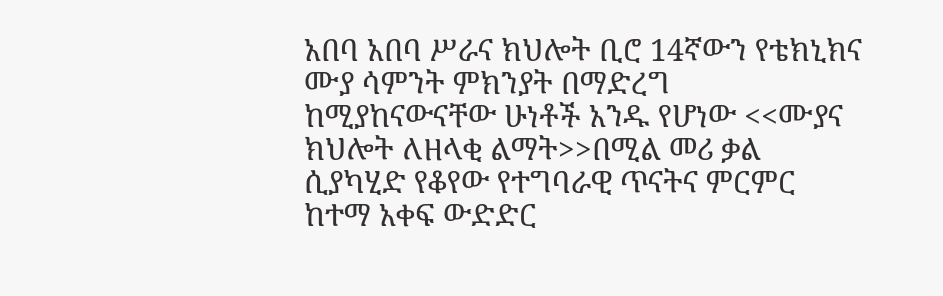አበባ አበባ ሥራና ክህሎት ቢሮ 14ኛውን የቴክኒክና ሙያ ሳምንት ምክንያት በማድረግ ከሚያከናውናቸው ሁነቶች አንዱ የሆነው <<ሙያና ክህሎት ለዘላቂ ልማት>>በሚል መሪ ቃል ሲያካሂድ የቆየው የተግባራዊ ጥናትና ምርምር ከተማ አቀፍ ውድድር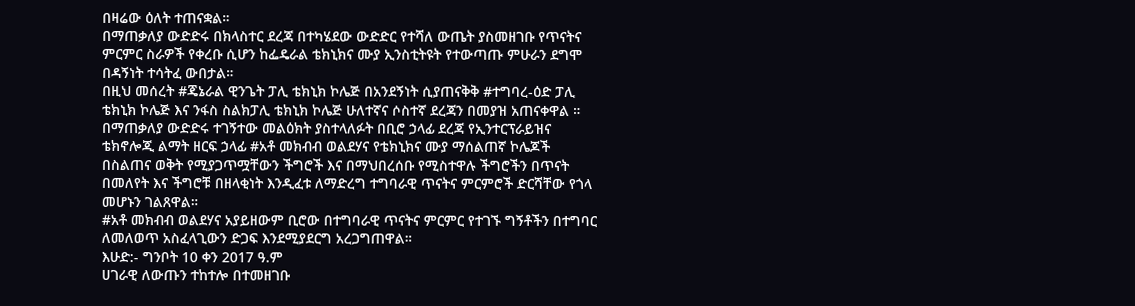በዛሬው ዕለት ተጠናቋል።
በማጠቃለያ ውድድሩ በክላስተር ደረጃ በተካሄደው ውድድር የተሻለ ውጤት ያስመዘገቡ የጥናትና ምርምር ስራዎች የቀረቡ ሲሆን ከፌዴራል ቴክኒክና ሙያ ኢንስቲትዩት የተውጣጡ ምሁራን ደግሞ በዳኝነት ተሳትፈ ውበታል።
በዚህ መሰረት #ጄኔራል ዊንጌት ፓሊ ቴክኒክ ኮሌጅ በአንደኝነት ሲያጠናቅቅ #ተግባረ-ዕድ ፓሊ ቴክኒክ ኮሌጅ እና ንፋስ ስልክፓሊ ቴክኒክ ኮሌጅ ሁለተኛና ሶስተኛ ደረጃን በመያዝ አጠናቀዋል ።
በማጠቃለያ ውድድሩ ተገኝተው መልዕክት ያስተላለፉት በቢሮ ኃላፊ ደረጃ የኢንተርፕራይዝና ቴክኖሎጂ ልማት ዘርፍ ኃላፊ #አቶ መክብብ ወልደሃና የቴክኒክና ሙያ ማሰልጠኛ ኮሌጆች በስልጠና ወቅት የሚያጋጥሟቸውን ችግሮች እና በማህበረሰቡ የሚስተዋሉ ችግሮችን በጥናት በመለየት እና ችግሮቹ በዘላቂነት እንዲፈቱ ለማድረግ ተግባራዊ ጥናትና ምርምሮች ድርሻቸው የጎላ መሆኑን ገልጸዋል።
#አቶ መክብብ ወልደሃና አያይዘውም ቢሮው በተግባራዊ ጥናትና ምርምር የተገኙ ግኝቶችን በተግባር ለመለወጥ አስፈላጊውን ድጋፍ እንደሚያደርግ አረጋግጠዋል።
እሁድ:- ግንቦት 10 ቀን 2017 ዓ.ም
ሀገራዊ ለውጡን ተከተሎ በተመዘገቡ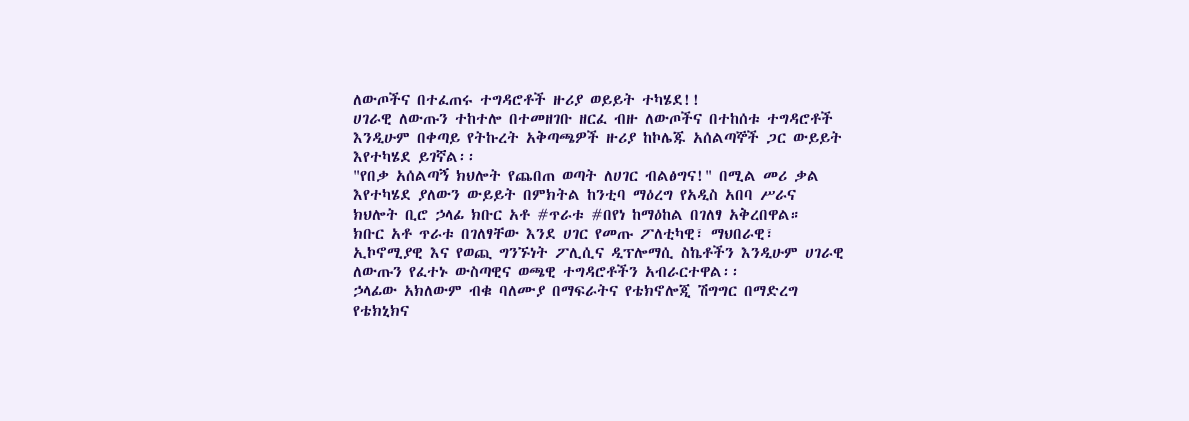ለውጦችና በተፈጠሩ ተግዳሮቶች ዙሪያ ወይይት ተካሄደ!!
ሀገራዊ ለውጡን ተከተሎ በተመዘገቡ ዘርፈ ብዙ ለውጦችና በተከሰቱ ተግዳሮቶች እንዲሁም በቀጣይ የትኩረት አቅጣጫዎች ዙሪያ ከኮሌጁ አሰልጣኞች ጋር ውይይት እየተካሄደ ይገኛል፡፡
"የበቃ አሰልጣኝ ክህሎት የጨበጠ ወጣት ለሀገር ብልፅግና!" በሚል መሪ ቃል እየተካሄደ ያለውን ውይይት በምክትል ከንቲባ ማዕረግ የአዲስ አበባ ሥራና ክህሎት ቢሮ ኃላፊ ክቡር አቶ #ጥራቱ #በየነ ከማዕከል በገለፃ አቅረበዋል።
ክቡር አቶ ጥራቱ በገለፃቸው እንደ ሀገር የመጡ ፖለቲካዊ፣ ማህበራዊ፣ ኢኮኖሚያዊ እና የወጪ ግንኙነት ፖሊሲና ዲፕሎማሲ ስኬቶችን እንዲሁም ሀገራዊ ለውጡን የፈተኑ ውስጣዊና ወጫዊ ተግዳሮቶችን አብራርተዋል፡፡
ኃላፊው አክለውም ብቁ ባለሙያ በማፍራትና የቴክኖሎጂ ሽግግር በማድረግ የቴክኒክና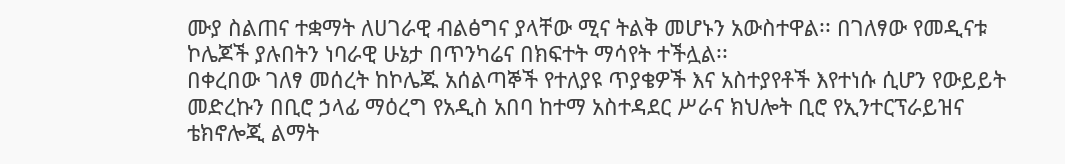ሙያ ስልጠና ተቋማት ለሀገራዊ ብልፅግና ያላቸው ሚና ትልቅ መሆኑን አውስተዋል፡፡ በገለፃው የመዲናቱ ኮሌጆች ያሉበትን ነባራዊ ሁኔታ በጥንካሬና በክፍተት ማሳየት ተችሏል፡፡
በቀረበው ገለፃ መሰረት ከኮሌጁ አሰልጣኞች የተለያዩ ጥያቄዎች እና አስተያየቶች እየተነሱ ሲሆን የውይይት መድረኩን በቢሮ ኃላፊ ማዕረግ የአዲስ አበባ ከተማ አስተዳደር ሥራና ክህሎት ቢሮ የኢንተርፕራይዝና ቴክኖሎጂ ልማት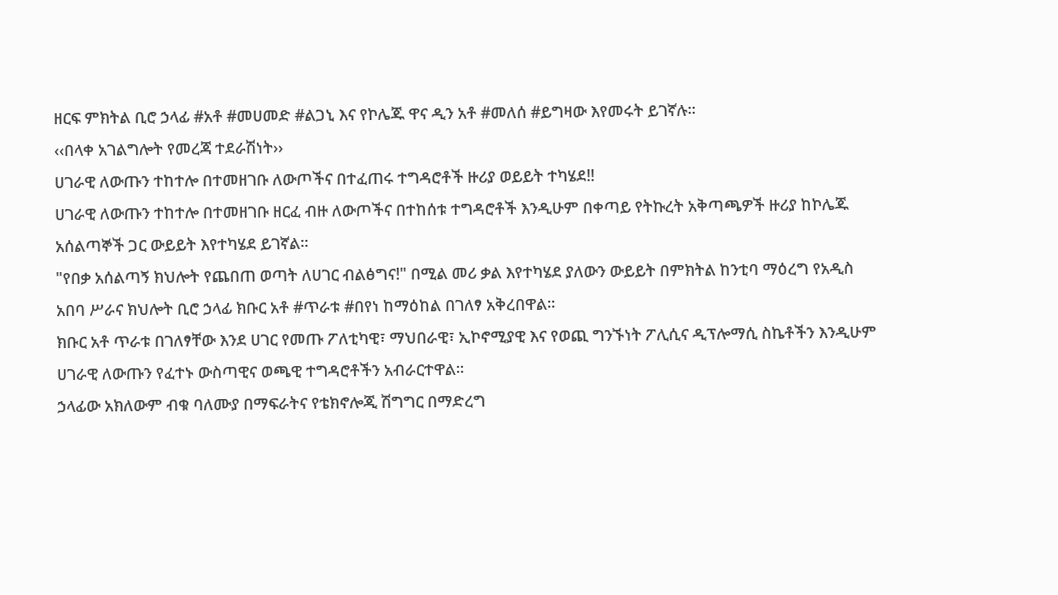ዘርፍ ምክትል ቢሮ ኃላፊ #አቶ #መሀመድ #ልጋኒ እና የኮሌጁ ዋና ዲን አቶ #መለሰ #ይግዛው እየመሩት ይገኛሉ፡፡
‹‹በላቀ አገልግሎት የመረጃ ተደራሽነት››
ሀገራዊ ለውጡን ተከተሎ በተመዘገቡ ለውጦችና በተፈጠሩ ተግዳሮቶች ዙሪያ ወይይት ተካሄደ!!
ሀገራዊ ለውጡን ተከተሎ በተመዘገቡ ዘርፈ ብዙ ለውጦችና በተከሰቱ ተግዳሮቶች እንዲሁም በቀጣይ የትኩረት አቅጣጫዎች ዙሪያ ከኮሌጁ አሰልጣኞች ጋር ውይይት እየተካሄደ ይገኛል፡፡
"የበቃ አሰልጣኝ ክህሎት የጨበጠ ወጣት ለሀገር ብልፅግና!" በሚል መሪ ቃል እየተካሄደ ያለውን ውይይት በምክትል ከንቲባ ማዕረግ የአዲስ አበባ ሥራና ክህሎት ቢሮ ኃላፊ ክቡር አቶ #ጥራቱ #በየነ ከማዕከል በገለፃ አቅረበዋል።
ክቡር አቶ ጥራቱ በገለፃቸው እንደ ሀገር የመጡ ፖለቲካዊ፣ ማህበራዊ፣ ኢኮኖሚያዊ እና የወጪ ግንኙነት ፖሊሲና ዲፕሎማሲ ስኬቶችን እንዲሁም ሀገራዊ ለውጡን የፈተኑ ውስጣዊና ወጫዊ ተግዳሮቶችን አብራርተዋል፡፡
ኃላፊው አክለውም ብቁ ባለሙያ በማፍራትና የቴክኖሎጂ ሽግግር በማድረግ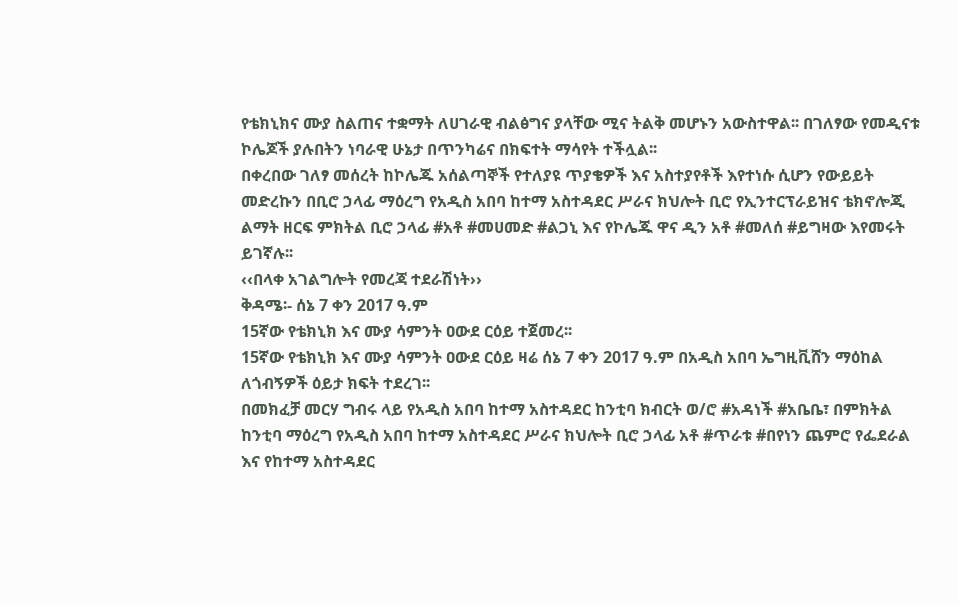የቴክኒክና ሙያ ስልጠና ተቋማት ለሀገራዊ ብልፅግና ያላቸው ሚና ትልቅ መሆኑን አውስተዋል፡፡ በገለፃው የመዲናቱ ኮሌጆች ያሉበትን ነባራዊ ሁኔታ በጥንካሬና በክፍተት ማሳየት ተችሏል፡፡
በቀረበው ገለፃ መሰረት ከኮሌጁ አሰልጣኞች የተለያዩ ጥያቄዎች እና አስተያየቶች እየተነሱ ሲሆን የውይይት መድረኩን በቢሮ ኃላፊ ማዕረግ የአዲስ አበባ ከተማ አስተዳደር ሥራና ክህሎት ቢሮ የኢንተርፕራይዝና ቴክኖሎጂ ልማት ዘርፍ ምክትል ቢሮ ኃላፊ #አቶ #መሀመድ #ልጋኒ እና የኮሌጁ ዋና ዲን አቶ #መለሰ #ይግዛው እየመሩት ይገኛሉ፡፡
‹‹በላቀ አገልግሎት የመረጃ ተደራሽነት››
ቅዳሜ፡- ሰኔ 7 ቀን 2017 ዓ.ም
15ኛው የቴክኒክ እና ሙያ ሳምንት ዐውደ ርዕይ ተጀመረ፡፡
15ኛው የቴክኒክ እና ሙያ ሳምንት ዐውደ ርዕይ ዛሬ ሰኔ 7 ቀን 2017 ዓ.ም በአዲስ አበባ ኤግዚቪሸን ማዕከል ለጎብኝዎች ዕይታ ክፍት ተደረገ፡፡
በመክፈቻ መርሃ ግብሩ ላይ የአዲስ አበባ ከተማ አስተዳደር ከንቲባ ክብርት ወ/ሮ #አዳነች #አቤቤ፣ በምክትል ከንቲባ ማዕረግ የአዲስ አበባ ከተማ አስተዳደር ሥራና ክህሎት ቢሮ ኃላፊ አቶ #ጥራቱ #በየነን ጨምሮ የፌደራል እና የከተማ አስተዳደር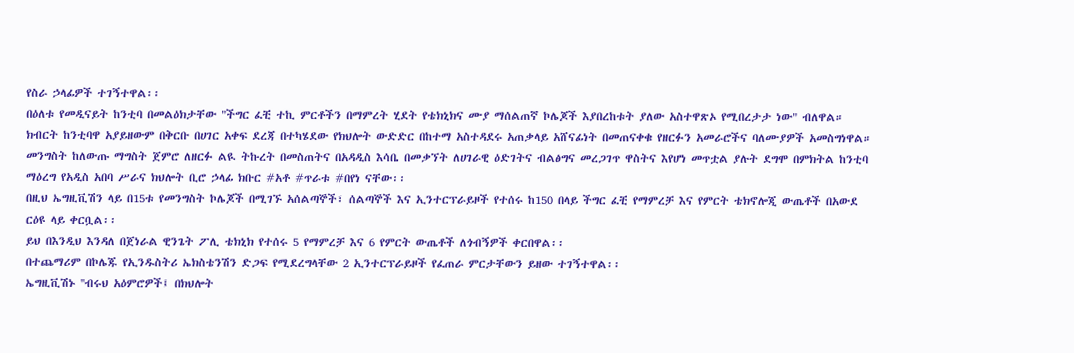የስራ ኃላፊዎች ተገኝተዋል፡፡
በዕለቱ የመዲናይት ከንቲባ በመልዕክታቸው "ችግር ፈቺ ተኪ ምርቶችን በማምረት ሂደት የቴክኒክና ሙያ ማሰልጠኛ ኮሌጆች እያበረከቱት ያለው አስተዋጽኦ የሚበረታታ ነው" ብለዋል።
ክብርት ከንቲባዋ አያይዘውም በቅርቡ በሀገር አቀፍ ደረጃ በተካሄደው የክህሎት ውድድር በከተማ አስተዳደሩ አጠቃላይ አሸናፊነት በመጠናቀቁ የዘርፉን አመራሮችና ባለሙያዎች አመስግነዋል።
መንግስት ከለውጡ ማግስት ጀምሮ ለዘርፉ ልዪ ትኩረት በመስጠትና በአዳዲስ እሳቤ በመቃኘት ለሀገራዊ ዕድገትና ብልፅግና መረጋገጥ ዋስትና እየሆነ መጥቷል ያሉት ደግሞ በምክትል ከንቲባ ማዕረግ የአዲስ አበባ ሥራና ክህሎት ቢሮ ኃላፊ ክቡር #አቶ #ጥራቱ #በየነ ናቸው፡፡
በዚህ ኤግዚቪሽን ላይ በ15ቱ የመንግስት ኮሌጆች በሚገኙ አሰልጣኞች፣ ሰልጣኞች እና ኢንተርፕራይዞች የተሰሩ ከ150 በላይ ችግር ፈቺ የማምረቻ እና የምርት ቴክኖሎጂ ውጤቶች በአውደ ርዕዩ ላይ ቀርቧል፡፡
ይህ በእንዲህ እንዳለ በጀነራል ዊንጌት ፖሊ ቴክኒክ የተሰሩ 5 የማምረቻ እና 6 የምርት ውጤቶች ለጎብኝዎች ቀርበዋል፡፡
በተጨማሪም በኮሌጁ የኢንዱስትሪ ኤክስቴንሽን ድጋፍ የሚደረግላቸው 2 ኢንተርፕራይዞች የፈጠራ ምርታቸውን ይዘው ተገኝተዋል፡፡
ኤግዚቪሽኑ ''ብሩህ አዕምሮዎች፤ በክህሎት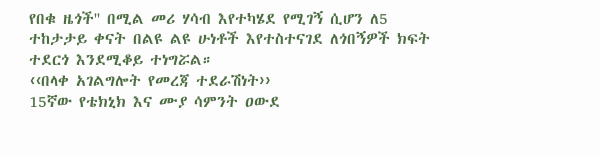የበቁ ዜጎች'' በሚል መሪ ሃሳብ እየተካሄደ የሚገኝ ሲሆን ለ5 ተከታታይ ቀናት በልዩ ልዩ ሁነቶች እየተስተናገደ ለጎበኝዎች ክፍት ተደርጎ እንደሚቆይ ተነግሯል።
‹‹በላቀ አገልግሎት የመረጃ ተደራሽነት››
15ኛው የቴክኒክ እና ሙያ ሳምንት ዐውደ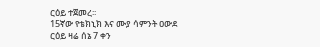ርዕይ ተጀመረ፡፡
15ኛው የቴክኒክ እና ሙያ ሳምንት ዐውደ ርዕይ ዛሬ ሰኔ 7 ቀን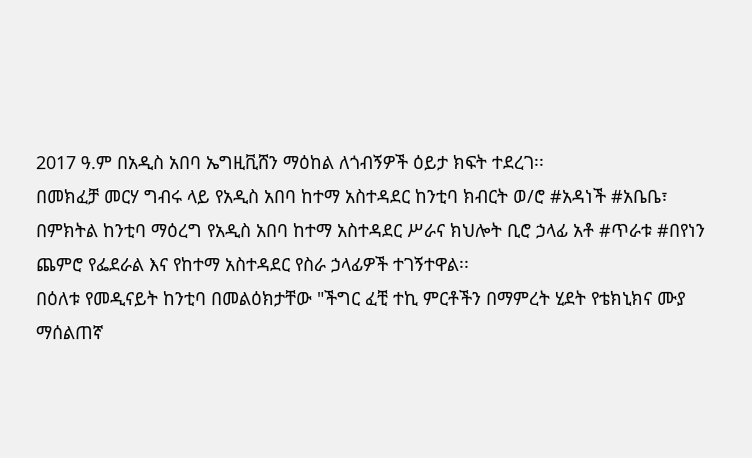2017 ዓ.ም በአዲስ አበባ ኤግዚቪሸን ማዕከል ለጎብኝዎች ዕይታ ክፍት ተደረገ፡፡
በመክፈቻ መርሃ ግብሩ ላይ የአዲስ አበባ ከተማ አስተዳደር ከንቲባ ክብርት ወ/ሮ #አዳነች #አቤቤ፣ በምክትል ከንቲባ ማዕረግ የአዲስ አበባ ከተማ አስተዳደር ሥራና ክህሎት ቢሮ ኃላፊ አቶ #ጥራቱ #በየነን ጨምሮ የፌደራል እና የከተማ አስተዳደር የስራ ኃላፊዎች ተገኝተዋል፡፡
በዕለቱ የመዲናይት ከንቲባ በመልዕክታቸው "ችግር ፈቺ ተኪ ምርቶችን በማምረት ሂደት የቴክኒክና ሙያ ማሰልጠኛ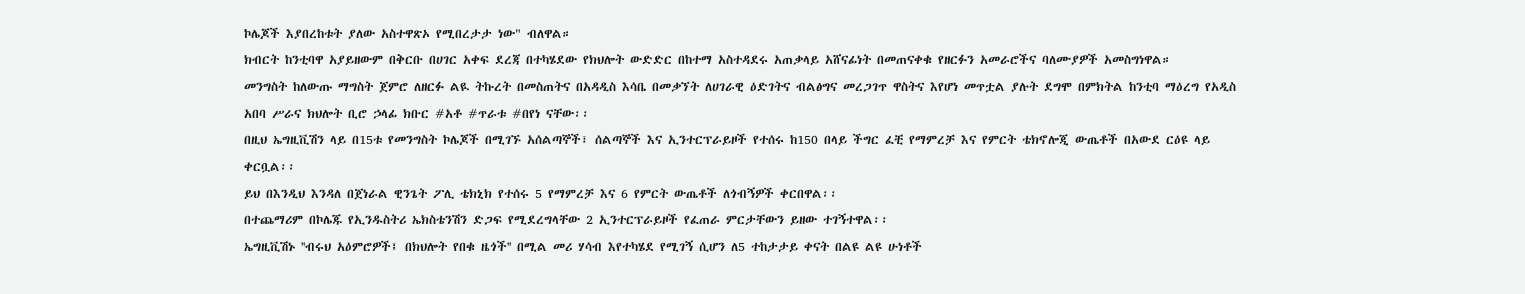ኮሌጆች እያበረከቱት ያለው አስተዋጽኦ የሚበረታታ ነው" ብለዋል።
ክብርት ከንቲባዋ አያይዘውም በቅርቡ በሀገር አቀፍ ደረጃ በተካሄደው የክህሎት ውድድር በከተማ አስተዳደሩ አጠቃላይ አሸናፊነት በመጠናቀቁ የዘርፉን አመራሮችና ባለሙያዎች አመስግነዋል።
መንግስት ከለውጡ ማግስት ጀምሮ ለዘርፉ ልዪ ትኩረት በመስጠትና በአዳዲስ እሳቤ በመቃኘት ለሀገራዊ ዕድገትና ብልፅግና መረጋገጥ ዋስትና እየሆነ መጥቷል ያሉት ደግሞ በምክትል ከንቲባ ማዕረግ የአዲስ አበባ ሥራና ክህሎት ቢሮ ኃላፊ ክቡር #አቶ #ጥራቱ #በየነ ናቸው፡፡
በዚህ ኤግዚቪሽን ላይ በ15ቱ የመንግስት ኮሌጆች በሚገኙ አሰልጣኞች፣ ሰልጣኞች እና ኢንተርፕራይዞች የተሰሩ ከ150 በላይ ችግር ፈቺ የማምረቻ እና የምርት ቴክኖሎጂ ውጤቶች በአውደ ርዕዩ ላይ ቀርቧል፡፡
ይህ በእንዲህ እንዳለ በጀነራል ዊንጌት ፖሊ ቴክኒክ የተሰሩ 5 የማምረቻ እና 6 የምርት ውጤቶች ለጎብኝዎች ቀርበዋል፡፡
በተጨማሪም በኮሌጁ የኢንዱስትሪ ኤክስቴንሽን ድጋፍ የሚደረግላቸው 2 ኢንተርፕራይዞች የፈጠራ ምርታቸውን ይዘው ተገኝተዋል፡፡
ኤግዚቪሽኑ ''ብሩህ አዕምሮዎች፤ በክህሎት የበቁ ዜጎች'' በሚል መሪ ሃሳብ እየተካሄደ የሚገኝ ሲሆን ለ5 ተከታታይ ቀናት በልዩ ልዩ ሁነቶች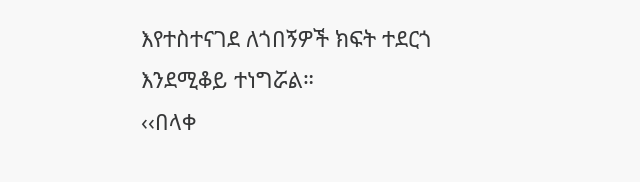እየተስተናገደ ለጎበኝዎች ክፍት ተደርጎ እንደሚቆይ ተነግሯል።
‹‹በላቀ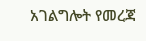አገልግሎት የመረጃ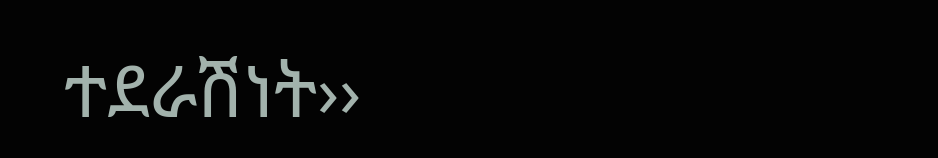ተደራሽነት››